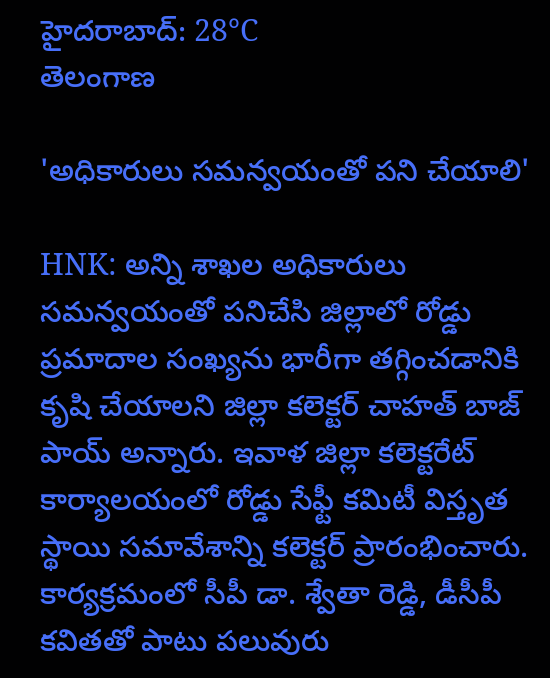హైదరాబాద్: 28°C
తెలంగాణ

'అధికారులు సమన్వయంతో పని చేయాలి'

HNK: అన్ని శాఖల అధికారులు సమన్వయంతో పనిచేసి జిల్లాలో రోడ్డు ప్రమాదాల సంఖ్యను భారీగా తగ్గించడానికి కృషి చేయాలని జిల్లా కలెక్టర్ చాహత్ బాజ్ పాయ్ అన్నారు. ఇవాళ జిల్లా కలెక్టరేట్ కార్యాలయంలో రోడ్డు సేఫ్టీ కమిటీ విస్తృత స్థాయి సమావేశాన్ని కలెక్టర్ ప్రారంభించారు. కార్యక్రమంలో సీపీ డా. శ్వేతా రెడ్డి, డీసీపీ కవితతో పాటు పలువురు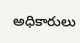అధికారులు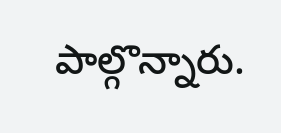పాల్గొన్నారు.